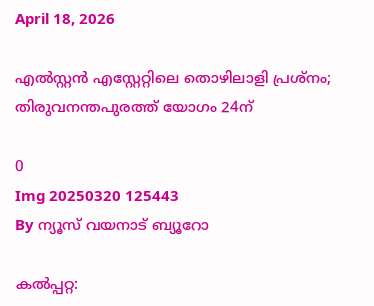April 18, 2026

എല്‍സ്റ്റന്‍ എസ്റ്റേറ്റിലെ തൊഴിലാളി പ്രശ്‌നം; തിരുവനന്തപുരത്ത് യോഗം 24ന്

0
Img 20250320 125443
By ന്യൂസ് വയനാട് ബ്യൂറോ

കല്‍പ്പറ്റ: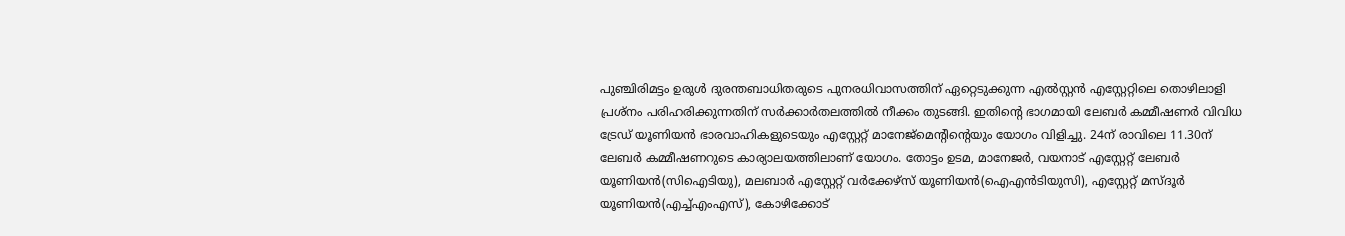പുഞ്ചിരിമട്ടം ഉരുള്‍ ദുരന്തബാധിതരുടെ പുനരധിവാസത്തിന് ഏറ്റെടുക്കുന്ന എല്‍സ്റ്റന്‍ എസ്റ്റേറ്റിലെ തൊഴിലാളി പ്രശ്‌നം പരിഹരിക്കുന്നതിന് സര്‍ക്കാര്‍തലത്തില്‍ നീക്കം തുടങ്ങി. ഇതിന്റെ ഭാഗമായി ലേബര്‍ കമ്മീഷണര്‍ വിവിധ ട്രേഡ് യൂണിയന്‍ ഭാരവാഹികളുടെയും എസ്റ്റേറ്റ് മാനേജ്‌മെന്റിന്റെയും യോഗം വിളിച്ചു. 24ന് രാവിലെ 11.30ന് ലേബര്‍ കമ്മീഷണറുടെ കാര്യാലയത്തിലാണ് യോഗം. തോട്ടം ഉടമ, മാനേജര്‍, വയനാട് എസ്റ്റേറ്റ് ലേബര്‍ യൂണിയന്‍(സിഐടിയു), മലബാര്‍ എസ്റ്റേറ്റ് വര്‍ക്കേഴ്‌സ് യൂണിയന്‍(ഐഎന്‍ടിയുസി), എസ്റ്റേറ്റ് മസ്ദൂര്‍ യൂണിയന്‍(എച്ച്എംഎസ്), കോഴിക്കോട്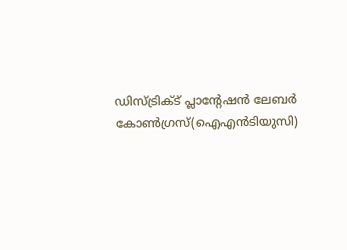ഡിസ്ട്രിക്ട് പ്ലാന്റേഷന്‍ ലേബര്‍ കോണ്‍ഗ്രസ്(ഐഎന്‍ടിയുസി)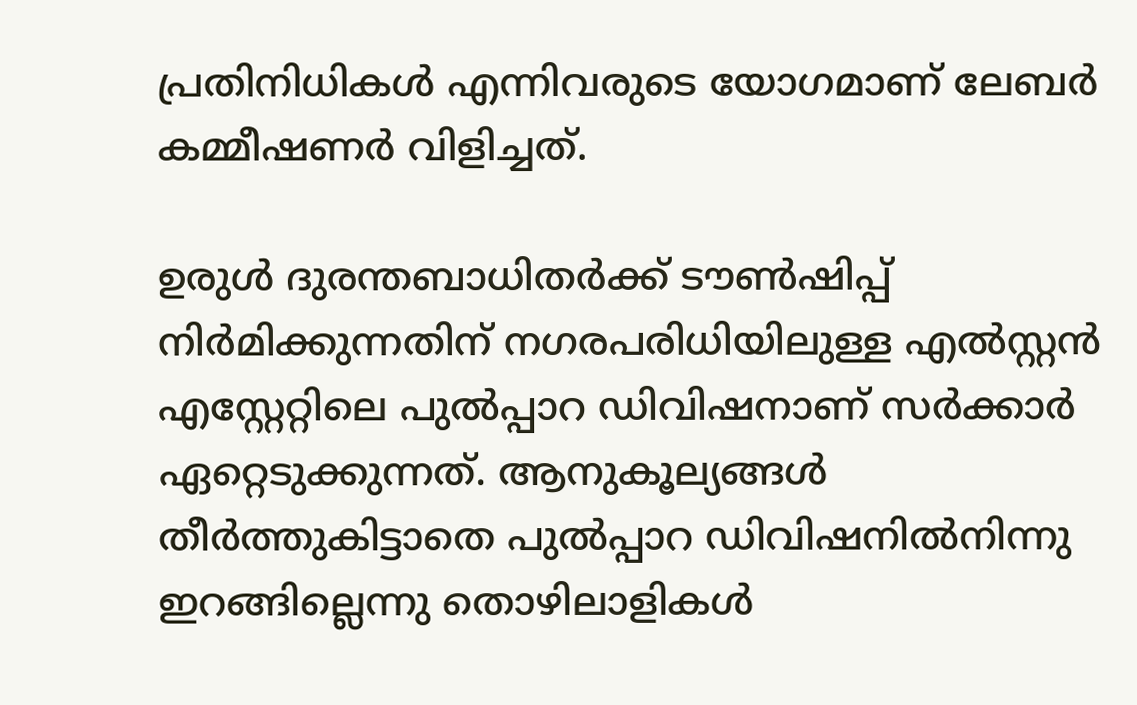പ്രതിനിധികള്‍ എന്നിവരുടെ യോഗമാണ് ലേബര്‍ കമ്മീഷണര്‍ വിളിച്ചത്.

ഉരുള്‍ ദുരന്തബാധിതര്‍ക്ക് ടൗണ്‍ഷിപ്പ് നിര്‍മിക്കുന്നതിന് നഗരപരിധിയിലുള്ള എല്‍സ്റ്റന്‍ എസ്റ്റേറ്റിലെ പുല്‍പ്പാറ ഡിവിഷനാണ് സര്‍ക്കാര്‍ ഏറ്റെടുക്കുന്നത്. ആനുകൂല്യങ്ങള്‍ തീര്‍ത്തുകിട്ടാതെ പുല്‍പ്പാറ ഡിവിഷനില്‍നിന്നു ഇറങ്ങില്ലെന്നു തൊഴിലാളികള്‍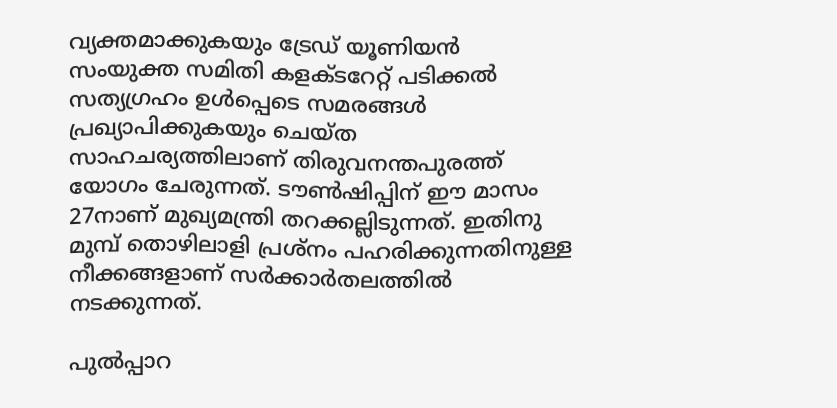വ്യക്തമാക്കുകയും ട്രേഡ് യൂണിയന്‍ സംയുക്ത സമിതി കളക്ടറേറ്റ് പടിക്കല്‍ സത്യഗ്രഹം ഉള്‍പ്പെടെ സമരങ്ങള്‍ പ്രഖ്യാപിക്കുകയും ചെയ്ത സാഹചര്യത്തിലാണ് തിരുവനന്തപുരത്ത് യോഗം ചേരുന്നത്. ടൗണ്‍ഷിപ്പിന് ഈ മാസം 27നാണ് മുഖ്യമന്ത്രി തറക്കല്ലിടുന്നത്. ഇതിനു മുമ്പ് തൊഴിലാളി പ്രശ്‌നം പഹരിക്കുന്നതിനുള്ള നീക്കങ്ങളാണ് സര്‍ക്കാര്‍തലത്തില്‍ നടക്കുന്നത്.

പുല്‍പ്പാറ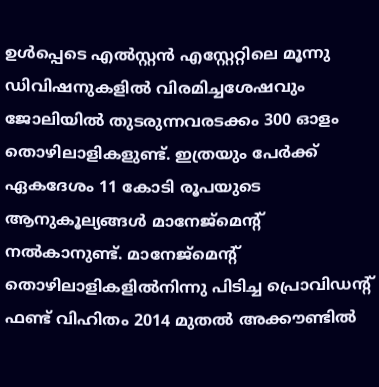ഉള്‍പ്പെടെ എല്‍സ്റ്റന്‍ എസ്റ്റേറ്റിലെ മൂന്നു ഡിവിഷനുകളില്‍ വിരമിച്ചശേഷവും ജോലിയില്‍ തുടരുന്നവരടക്കം 300 ഓളം തൊഴിലാളികളുണ്ട്. ഇത്രയും പേര്‍ക്ക് ഏകദേശം 11 കോടി രൂപയുടെ ആനുകൂല്യങ്ങള്‍ മാനേജ്‌മെന്റ് നല്‍കാനുണ്ട്. മാനേജ്‌മെന്റ് തൊഴിലാളികളില്‍നിന്നു പിടിച്ച പ്രൊവിഡന്റ് ഫണ്ട് വിഹിതം 2014 മുതല്‍ അക്കൗണ്ടില്‍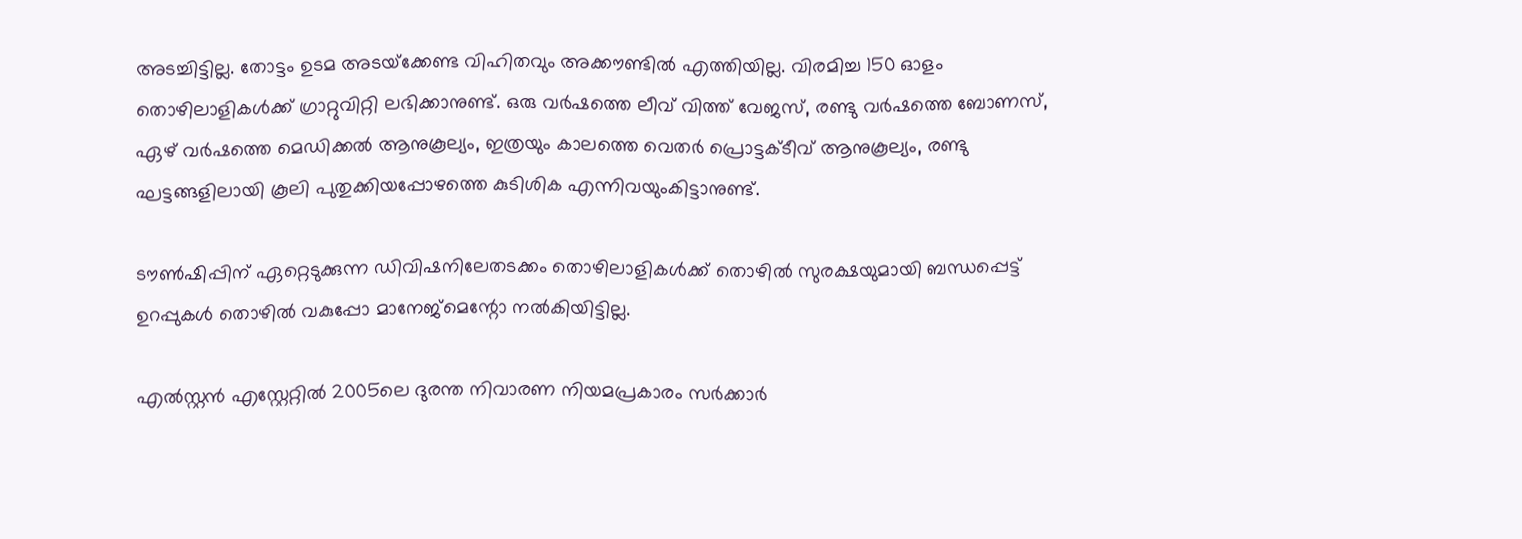അടച്ചിട്ടില്ല. തോട്ടം ഉടമ അടയ്‌ക്കേണ്ട വിഹിതവും അക്കൗണ്ടില്‍ എത്തിയില്ല. വിരമിച്ച 150 ഓളം തൊഴിലാളികള്‍ക്ക് ഗ്രാറ്റുവിറ്റി ലഭിക്കാനുണ്ട്. ഒരു വര്‍ഷത്തെ ലീവ് വിത്ത് വേജസ്, രണ്ടു വര്‍ഷത്തെ ബോണസ്, ഏഴ് വര്‍ഷത്തെ മെഡിക്കല്‍ ആനുകൂല്യം, ഇത്രയും കാലത്തെ വെതര്‍ പ്രൊട്ടക്ടീവ് ആനുകൂല്യം, രണ്ടു ഘട്ടങ്ങളിലായി കൂലി പുതുക്കിയപ്പോഴത്തെ കുടിശിക എന്നിവയുംകിട്ടാനുണ്ട്.

ടൗണ്‍ഷിപ്പിന് ഏറ്റെടുക്കുന്ന ഡിവിഷനിലേതടക്കം തൊഴിലാളികള്‍ക്ക് തൊഴില്‍ സുരക്ഷയുമായി ബന്ധപ്പെട്ട് ഉറപ്പുകള്‍ തൊഴില്‍ വകുപ്പോ മാനേജ്‌മെന്റോ നല്‍കിയിട്ടില്ല.

എല്‍സ്റ്റന്‍ എസ്റ്റേറ്റില്‍ 2005ലെ ദുരന്ത നിവാരണ നിയമപ്രകാരം സര്‍ക്കാര്‍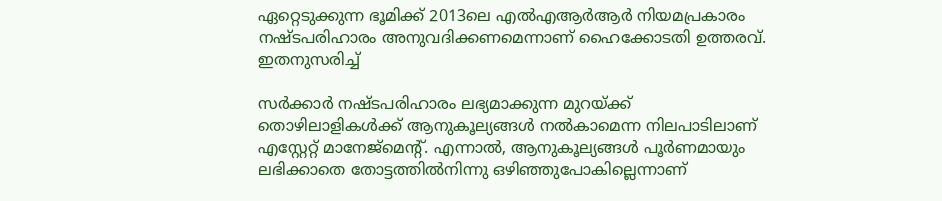ഏറ്റെടുക്കുന്ന ഭൂമിക്ക് 2013ലെ എല്‍എആര്‍ആര്‍ നിയമപ്രകാരം നഷ്ടപരിഹാരം അനുവദിക്കണമെന്നാണ് ഹൈക്കോടതി ഉത്തരവ്. ഇതനുസരിച്ച്

സര്‍ക്കാര്‍ നഷ്ടപരിഹാരം ലഭ്യമാക്കുന്ന മുറയ്ക്ക് തൊഴിലാളികള്‍ക്ക് ആനുകൂല്യങ്ങള്‍ നല്‍കാമെന്ന നിലപാടിലാണ് എസ്റ്റേറ്റ് മാനേജ്‌മെന്റ്. എന്നാല്‍, ആനുകൂല്യങ്ങള്‍ പൂര്‍ണമായും ലഭിക്കാതെ തോട്ടത്തില്‍നിന്നു ഒഴിഞ്ഞുപോകില്ലെന്നാണ്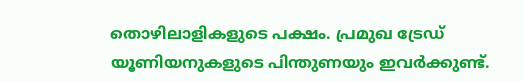തൊഴിലാളികളുടെ പക്ഷം. പ്രമുഖ ട്രേഡ് യൂണിയനുകളുടെ പിന്തുണയും ഇവര്‍ക്കുണ്ട്.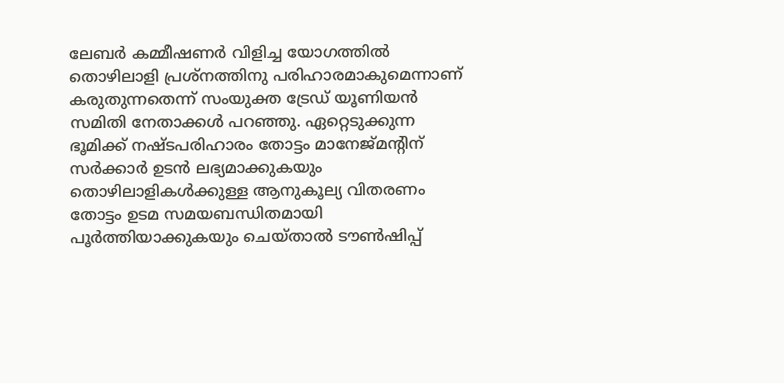ലേബര്‍ കമ്മീഷണര്‍ വിളിച്ച യോഗത്തില്‍ തൊഴിലാളി പ്രശ്‌നത്തിനു പരിഹാരമാകുമെന്നാണ് കരുതുന്നതെന്ന് സംയുക്ത ട്രേഡ് യൂണിയന്‍ സമിതി നേതാക്കള്‍ പറഞ്ഞു. ഏറ്റെടുക്കുന്ന ഭൂമിക്ക് നഷ്ടപരിഹാരം തോട്ടം മാനേജ്മന്റിന് സര്‍ക്കാര്‍ ഉടന്‍ ലഭ്യമാക്കുകയും തൊഴിലാളികള്‍ക്കുള്ള ആനുകൂല്യ വിതരണം തോട്ടം ഉടമ സമയബന്ധിതമായി പൂര്‍ത്തിയാക്കുകയും ചെയ്താല്‍ ടൗണ്‍ഷിപ്പ്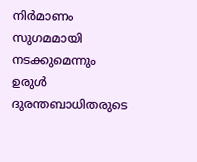നിര്‍മാണം സുഗമമായി നടക്കുമെന്നും ഉരുള്‍ ദുരന്തബാധിതരുടെ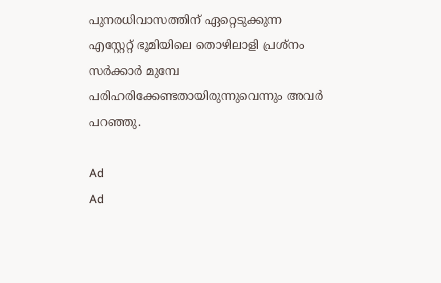പുനരധിവാസത്തിന് ഏറ്റെടുക്കുന്ന എസ്റ്റേറ്റ് ഭൂമിയിലെ തൊഴിലാളി പ്രശ്‌നം സര്‍ക്കാര്‍ മുമ്പേ പരിഹരിക്കേണ്ടതായിരുന്നുവെന്നും അവര്‍ പറഞ്ഞു.

Ad
Ad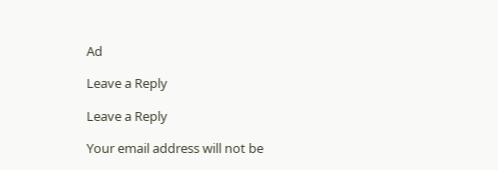Ad

Leave a Reply

Leave a Reply

Your email address will not be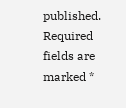published. Required fields are marked *